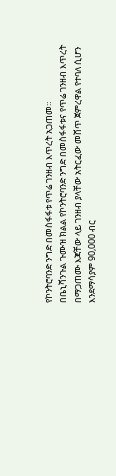የኮንትሮባንድ ንግድ በመስፋፋቱ የጥሬ ገንዘብ እጥረት አጋጠመ።
በቤኒሻንጉል ጉሙዝ ክልል የኮንትሮባንድ ንግድ በመስፋፋቱና የጥሬ ገንዘብ እጥረት በማጋጠሙ እጃቸው ላይ ገንዘብ ያላቸው አትርፈው መሸጥ ጀምረዋል የተባለ ሲሆን እንደማሳያም 90,000 ብር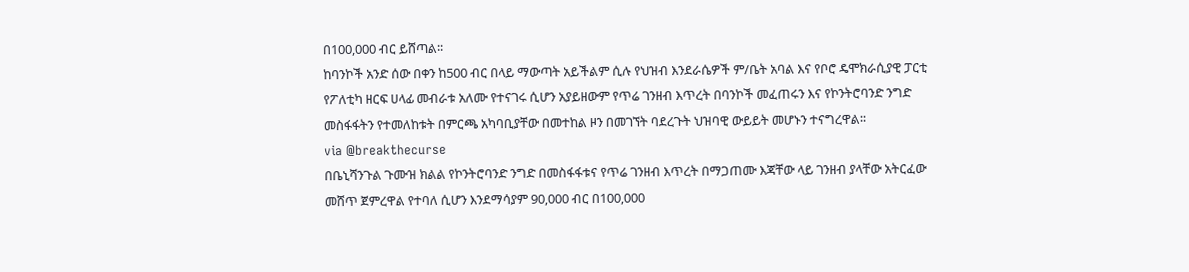በ100,000 ብር ይሸጣል፡፡
ከባንኮች አንድ ሰው በቀን ከ500 ብር በላይ ማውጣት አይችልም ሲሉ የህዝብ እንደራሴዎች ም/ቤት አባል እና የቦሮ ዴሞክራሲያዊ ፓርቲ የፖለቲካ ዘርፍ ሀላፊ መብራቱ አለሙ የተናገሩ ሲሆን አያይዘውም የጥሬ ገንዘብ እጥረት በባንኮች መፈጠሩን እና የኮንትሮባንድ ንግድ መስፋፋትን የተመለከቱት በምርጫ አካባቢያቸው በመተከል ዞን በመገኘት ባደረጉት ህዝባዊ ውይይት መሆኑን ተናግረዋል፡፡
via @breakthecurse
በቤኒሻንጉል ጉሙዝ ክልል የኮንትሮባንድ ንግድ በመስፋፋቱና የጥሬ ገንዘብ እጥረት በማጋጠሙ እጃቸው ላይ ገንዘብ ያላቸው አትርፈው መሸጥ ጀምረዋል የተባለ ሲሆን እንደማሳያም 90,000 ብር በ100,000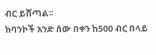ብር ይሸጣል፡፡
ከባንኮች አንድ ሰው በቀን ከ500 ብር በላይ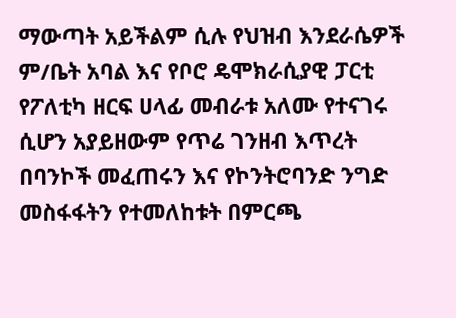ማውጣት አይችልም ሲሉ የህዝብ እንደራሴዎች ም/ቤት አባል እና የቦሮ ዴሞክራሲያዊ ፓርቲ የፖለቲካ ዘርፍ ሀላፊ መብራቱ አለሙ የተናገሩ ሲሆን አያይዘውም የጥሬ ገንዘብ እጥረት በባንኮች መፈጠሩን እና የኮንትሮባንድ ንግድ መስፋፋትን የተመለከቱት በምርጫ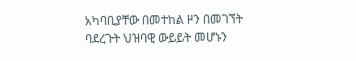አካባቢያቸው በመተከል ዞን በመገኘት ባደረጉት ህዝባዊ ውይይት መሆኑን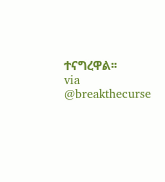ተናግረዋል፡፡
via @breakthecurse